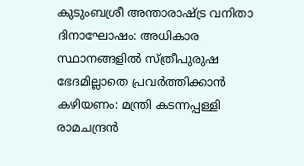കുടുംബശ്രീ അന്താരാഷ്ട്ര വനിതാ ദിനാഘോഷം: അധികാര സ്ഥാനങ്ങളില്‍ സ്ത്രീപുരുഷ ഭേദമില്ലാതെ പ്രവര്‍ത്തിക്കാന്‍ കഴിയണം: മന്ത്രി കടന്നപ്പള്ളി രാമചന്ദ്രന്‍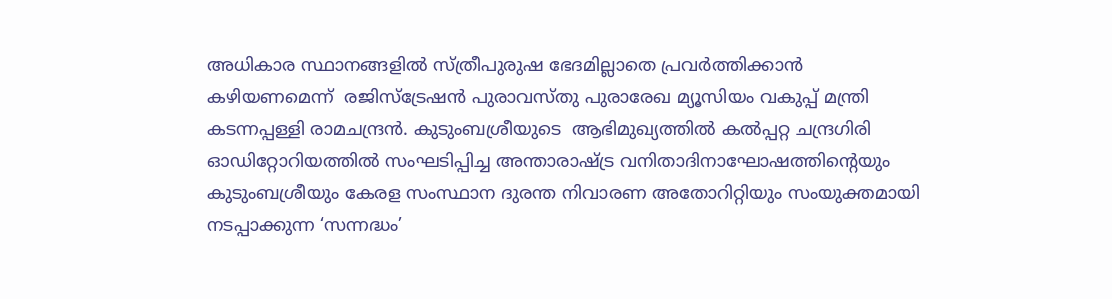അധികാര സ്ഥാനങ്ങളില്‍ സ്ത്രീപുരുഷ ഭേദമില്ലാതെ പ്രവര്‍ത്തിക്കാന്‍ കഴിയണമെന്ന്  രജിസ്ട്രേഷന്‍ പുരാവസ്തു പുരാരേഖ മ്യൂസിയം വകുപ്പ് മന്ത്രി കടന്നപ്പള്ളി രാമചന്ദ്രന്‍. കുടുംബശ്രീയുടെ  ആഭിമുഖ്യത്തില്‍ കല്‍പ്പറ്റ ചന്ദ്രഗിരി ഓഡിറ്റോറിയത്തില്‍ സംഘടിപ്പിച്ച അന്താരാഷ്ട്ര വനിതാദിനാഘോഷത്തിന്‍റെയും കുടുംബശ്രീയും കേരള സംസ്ഥാന ദുരന്ത നിവാരണ അതോറിറ്റിയും സംയുക്തമായി നടപ്പാക്കുന്ന ‘സന്നദ്ധം’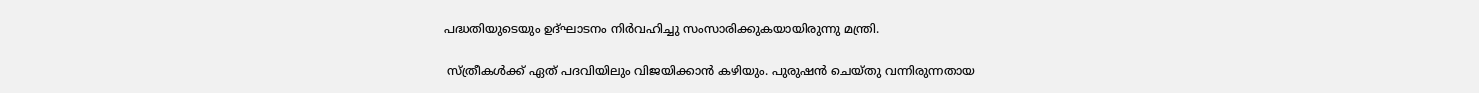പദ്ധതിയുടെയും ഉദ്ഘാടനം നിര്‍വഹിച്ചു സംസാരിക്കുകയായിരുന്നു മന്ത്രി.

 സ്ത്രീകള്‍ക്ക് ഏത് പദവിയിലും വിജയിക്കാന്‍ കഴിയും. പുരുഷന്‍ ചെയ്തു വന്നിരുന്നതായ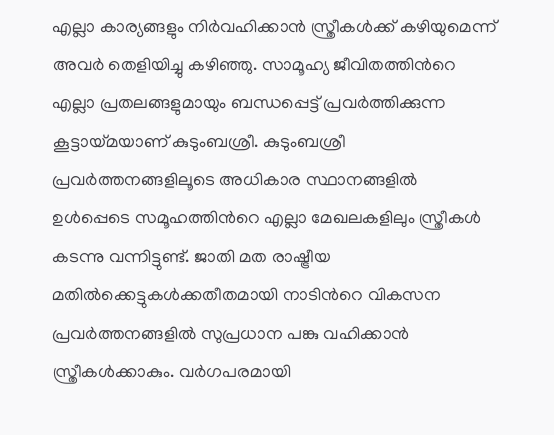എല്ലാ കാര്യങ്ങളും നിര്‍വഹിക്കാന്‍ സ്ത്രീകള്‍ക്ക് കഴിയുമെന്ന് അവര്‍ തെളിയിച്ചു കഴിഞ്ഞു. സാമൂഹ്യ ജീവിതത്തിന്‍റെ എല്ലാ പ്രതലങ്ങളുമായും ബന്ധപ്പെട്ട് പ്രവര്‍ത്തിക്കുന്ന കൂട്ടായ്മയാണ് കുടുംബശ്രീ. കുടുംബശ്രീ പ്രവര്‍ത്തനങ്ങളിലൂടെ അധികാര സ്ഥാനങ്ങളില്‍ ഉള്‍പ്പെടെ സമൂഹത്തിന്‍റെ എല്ലാ മേഖലകളിലും സ്ത്രീകള്‍ കടന്നു വന്നിട്ടുണ്ട്. ജാതി മത രാഷ്ട്രീയ മതില്‍ക്കെട്ടുകള്‍ക്കതീതമായി നാടിന്‍റെ വികസന പ്രവര്‍ത്തനങ്ങളില്‍ സുപ്രധാന പങ്കു വഹിക്കാന്‍ സ്ത്രീകള്‍ക്കാകും. വര്‍ഗപരമായി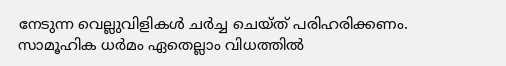നേടുന്ന വെല്ലുവിളികള്‍ ചര്‍ച്ച ചെയ്ത് പരിഹരിക്കണം. സാമൂഹിക ധര്‍മം ഏതെല്ലാം വിധത്തില്‍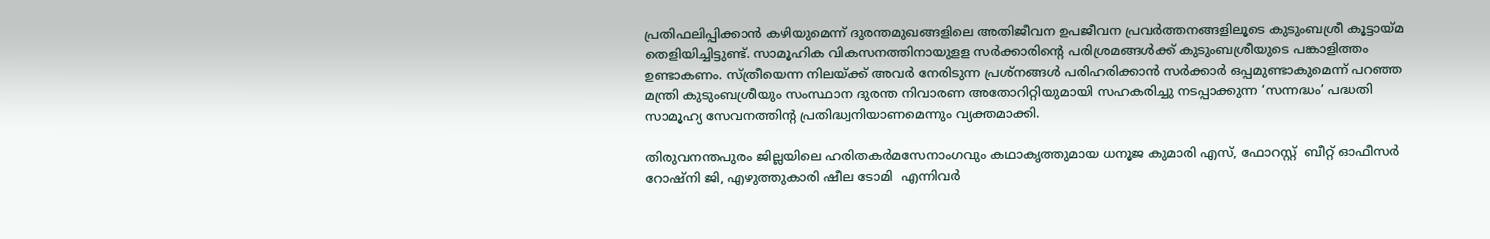പ്രതിഫലിപ്പിക്കാന്‍ കഴിയുമെന്ന് ദുരന്തമുഖങ്ങളിലെ അതിജീവന ഉപജീവന പ്രവര്‍ത്തനങ്ങളിലൂടെ കുടുംബശ്രീ കൂട്ടായ്മ തെളിയിച്ചിട്ടുണ്ട്. സാമൂഹിക വികസനത്തിനായുളള സര്‍ക്കാരിന്‍റെ പരിശ്രമങ്ങള്‍ക്ക് കുടുംബശ്രീയുടെ പങ്കാളിത്തം ഉണ്ടാകണം. സ്ത്രീയെന്ന നിലയ്ക്ക് അവര്‍ നേരിടുന്ന പ്രശ്നങ്ങള്‍ പരിഹരിക്കാന്‍ സര്‍ക്കാര്‍ ഒപ്പമുണ്ടാകുമെന്ന് പറഞ്ഞ മന്ത്രി കുടുംബശ്രീയും സംസ്ഥാന ദുരന്ത നിവാരണ അതോറിറ്റിയുമായി സഹകരിച്ചു നടപ്പാക്കുന്ന ‘സന്നദ്ധം’ പദ്ധതി സാമൂഹ്യ സേവനത്തിന്‍റ പ്രതിദ്ധ്വനിയാണമെന്നും വ്യക്തമാക്കി.

തിരുവനന്തപുരം ജില്ലയിലെ ഹരിതകര്‍മസേനാംഗവും കഥാകൃത്തുമായ ധനൂജ കുമാരി എസ്, ഫോറസ്റ്റ്  ബീറ്റ് ഓഫീസര്‍ റോഷ്നി ജി, എഴുത്തുകാരി ഷീല ടോമി  എന്നിവര്‍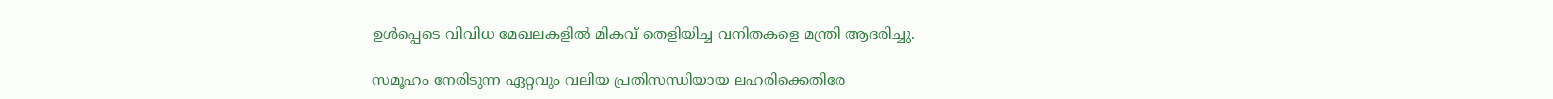ഉള്‍പ്പെടെ വിവിധ മേഖലകളില്‍ മികവ് തെളിയിച്ച വനിതകളെ മന്ത്രി ആദരിച്ചു.

സമൂഹം നേരിടുന്ന ഏറ്റവും വലിയ പ്രതിസന്ധിയായ ലഹരിക്കെതിരേ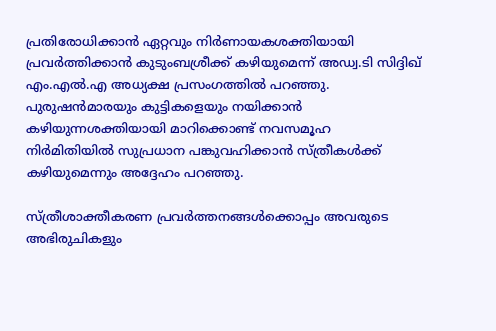പ്രതിരോധിക്കാന്‍ ഏറ്റവും നിര്‍ണായകശക്തിയായി പ്രവര്‍ത്തിക്കാന്‍ കുടുംബശ്രീക്ക് കഴിയുമെന്ന് അഡ്വ.ടി സിദ്ദിഖ് എം.എല്‍.എ അധ്യക്ഷ പ്രസംഗത്തില്‍ പറഞ്ഞു. പുരുഷന്‍മാരയും കുട്ടികളെയും നയിക്കാന്‍ കഴിയുന്നശക്തിയായി മാറിക്കൊണ്ട് നവസമൂഹ നിര്‍മിതിയില്‍ സുപ്രധാന പങ്കുവഹിക്കാന്‍ സ്ത്രീകള്‍ക്ക് കഴിയുമെന്നും അദ്ദേഹം പറഞ്ഞു.

സ്ത്രീശാക്തീകരണ പ്രവര്‍ത്തനങ്ങള്‍ക്കൊപ്പം അവരുടെ അഭിരുചികളും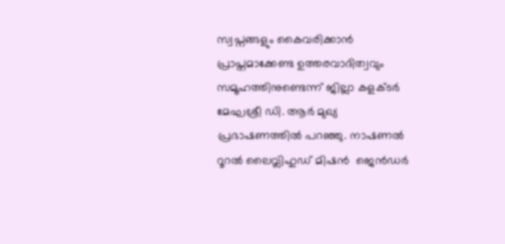സ്വപ്നങ്ങളും കൈവരിക്കാന്‍  പ്രാപ്തമാക്കേണ്ട ഉത്തരവാദിത്വവും സമൂഹത്തിനുണ്ടെന്ന് ജില്ലാ കളക്ടര്‍ മേഘശ്രീ ഡി. ആര്‍ മുഖ്യ പ്രഭാഷണത്തില്‍ പറഞ്ഞു. നാഷണല്‍ റൂറല്‍ ലൈവ്ലിഹുഡ് മിഷന്‍  ജെന്‍ഡര്‍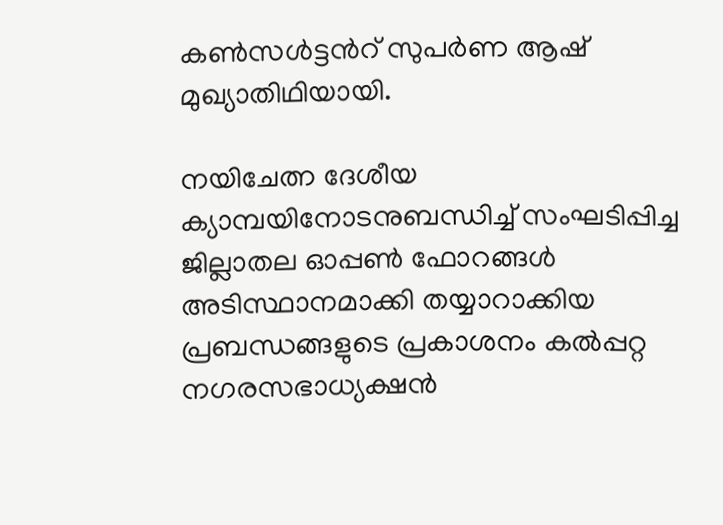കണ്‍സള്‍ട്ടന്‍റ് സുപര്‍ണ ആഷ് മുഖ്യാതിഥിയായി.

നയിചേത്ന ദേശീയ ക്യാമ്പയിനോടനുബന്ധിച്ച് സംഘടിപ്പിച്ച ജില്ലാതല ഓപ്പണ്‍ ഫോറങ്ങള്‍ അടിസ്ഥാനമാക്കി തയ്യാറാക്കിയ പ്രബന്ധങ്ങളുടെ പ്രകാശനം കല്‍പ്പറ്റ നഗരസഭാധ്യക്ഷന്‍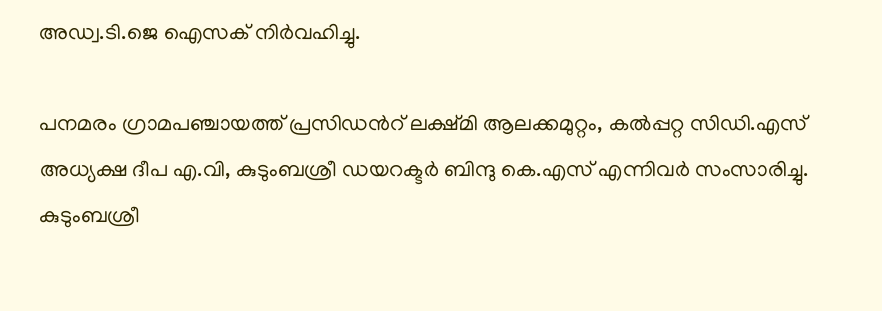അഡ്വ.ടി.ജെ ഐസക് നിര്‍വഹിച്ചു.

പനമരം ഗ്രാമപഞ്ചായത്ത് പ്രസിഡന്‍റ് ലക്ഷ്മി ആലക്കമുറ്റം, കല്‍പ്പറ്റ സിഡി.എസ് അധ്യക്ഷ ദീപ എ.വി, കുടുംബശ്രീ ഡയറക്ടര്‍ ബിന്ദു കെ.എസ് എന്നിവര്‍ സംസാരിച്ചു. കുടുംബശ്രീ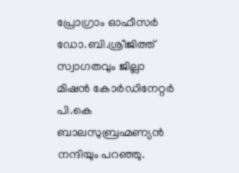പ്രോഗ്രാം ഓഫീസര്‍ ഡോ.ബി.ശ്രീജിത്ത് സ്വാഗതവും ജില്ലാ മിഷന്‍ കോര്‍ഡിനേറ്റര്‍ പി.കെ ബാലസുബ്രഹ്മണ്യന്‍ നന്ദിയും പറഞ്ഞു.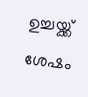ഉച്ചയ്ക്ക് ശേഷം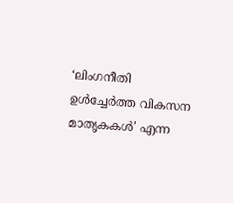‘ലിംഗനീതി ഉള്‍ച്ചേര്‍ത്ത വികസന മാതൃകകള്‍’ എന്ന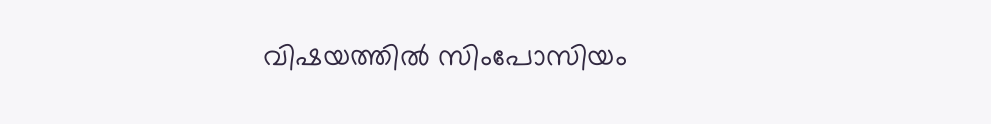വിഷയത്തില്‍ സിംപോസിയം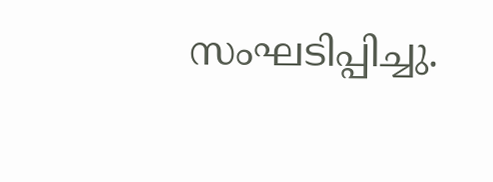സംഘടിപ്പിച്ചു.